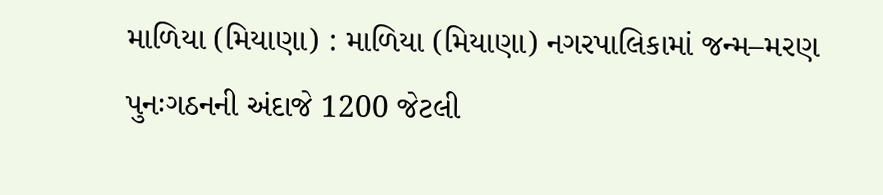માળિયા (મિયાણા) : માળિયા (મિયાણા) નગરપાલિકામાં જન્મ–મરણ પુનઃગઠનની અંદાજે 1200 જેટલી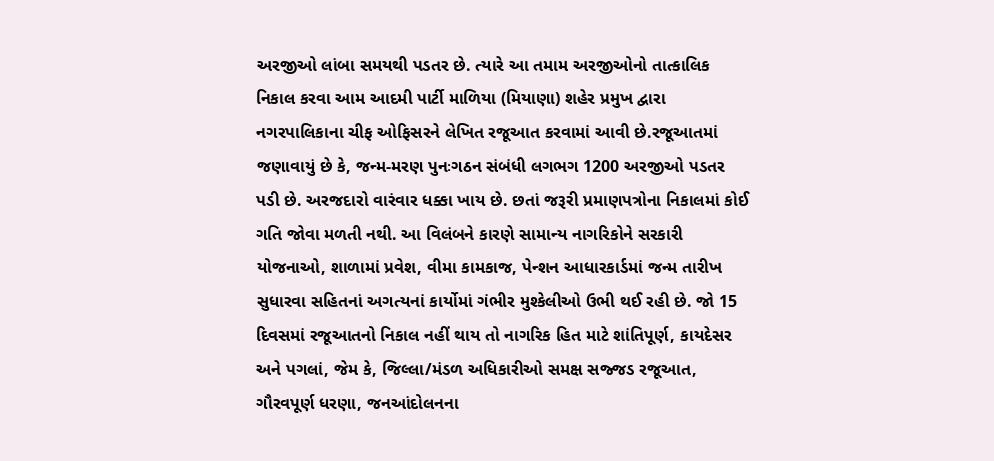અરજીઓ લાંબા સમયથી પડતર છે. ત્યારે આ તમામ અરજીઓનો તાત્કાલિક નિકાલ કરવા આમ આદમી પાર્ટી માળિયા (મિયાણા) શહેર પ્રમુખ દ્વારા નગરપાલિકાના ચીફ ઓફિસરને લેખિત રજૂઆત કરવામાં આવી છે.રજૂઆતમાં જણાવાયું છે કે, જન્મ-મરણ પુનઃગઠન સંબંધી લગભગ 1200 અરજીઓ પડતર પડી છે. અરજદારો વારંવાર ધક્કા ખાય છે. છતાં જરૂરી પ્રમાણપત્રોના નિકાલમાં કોઈ ગતિ જોવા મળતી નથી. આ વિલંબને કારણે સામાન્ય નાગરિકોને સરકારી યોજનાઓ, શાળામાં પ્રવેશ, વીમા કામકાજ, પેન્શન આધારકાર્ડમાં જન્મ તારીખ સુધારવા સહિતનાં અગત્યનાં કાર્યોમાં ગંભીર મુશ્કેલીઓ ઉભી થઈ રહી છે. જો 15 દિવસમાં રજૂઆતનો નિકાલ નહીં થાય તો નાગરિક હિત માટે શાંતિપૂર્ણ, કાયદેસર અને પગલાં, જેમ કે, જિલ્લા/મંડળ અધિકારીઓ સમક્ષ સજ્જડ રજૂઆત, ગૌરવપૂર્ણ ધરણા, જનઆંદોલનના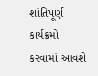શાંતિપૂર્ણ કાર્યક્રમો કરવામાં આવશે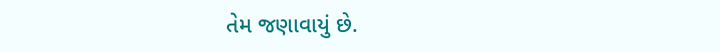તેમ જણાવાયું છે.